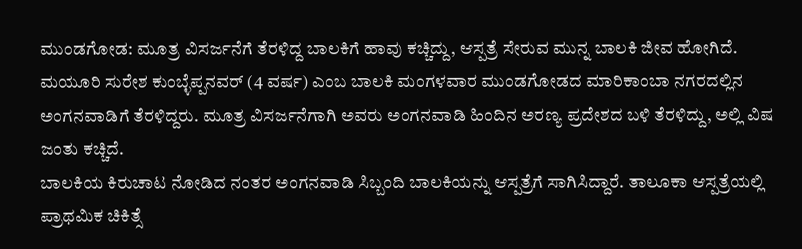ಮುಂಡಗೋಡ: ಮೂತ್ರ ವಿಸರ್ಜನೆಗೆ ತೆರಳಿದ್ದ ಬಾಲಕಿಗೆ ಹಾವು ಕಚ್ಚಿದ್ದು, ಆಸ್ಪತ್ರೆ ಸೇರುವ ಮುನ್ನ ಬಾಲಕಿ ಜೀವ ಹೋಗಿದೆ.
ಮಯೂರಿ ಸುರೇಶ ಕುಂಬ್ಳೆಪ್ಪನವರ್ (4 ವರ್ಷ) ಎಂಬ ಬಾಲಕಿ ಮಂಗಳವಾರ ಮುಂಡಗೋಡದ ಮಾರಿಕಾಂಬಾ ನಗರದಲ್ಲಿನ ಅಂಗನವಾಡಿಗೆ ತೆರಳಿದ್ದರು. ಮೂತ್ರ ವಿಸರ್ಜನೆಗಾಗಿ ಅವರು ಅಂಗನವಾಡಿ ಹಿಂದಿನ ಅರಣ್ಯ ಪ್ರದೇಶದ ಬಳಿ ತೆರಳಿದ್ದು, ಅಲ್ಲಿ ವಿಷ ಜಂತು ಕಚ್ಚಿದೆ.
ಬಾಲಕಿಯ ಕಿರುಚಾಟ ನೋಡಿದ ನಂತರ ಅಂಗನವಾಡಿ ಸಿಬ್ಬಂದಿ ಬಾಲಕಿಯನ್ನು ಆಸ್ಪತ್ರೆಗೆ ಸಾಗಿಸಿದ್ದಾರೆ. ತಾಲೂಕಾ ಆಸ್ಪತ್ರೆಯಲ್ಲಿ ಪ್ರಾಥಮಿಕ ಚಿಕಿತ್ಸೆ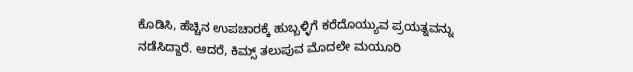ಕೊಡಿಸಿ, ಹೆಚ್ಚಿನ ಉಪಚಾರಕ್ಕೆ ಹುಬ್ಬಳ್ಳಿಗೆ ಕರೆದೊಯ್ಯುವ ಪ್ರಯತ್ನವನ್ನು ನಡೆಸಿದ್ದಾರೆ. ಆದರೆ, ಕಿಮ್ಸ್ ತಲುಪುವ ಮೊದಲೇ ಮಯೂರಿ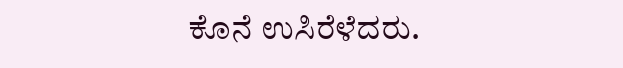ಕೊನೆ ಉಸಿರೆಳೆದರು.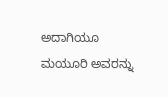ಅದಾಗಿಯೂ ಮಯೂರಿ ಅವರನ್ನು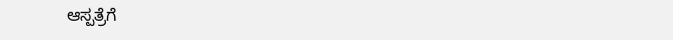ಆಸ್ಪತ್ರೆಗೆ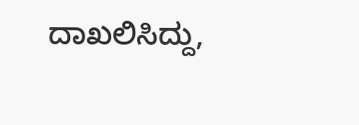ದಾಖಲಿಸಿದ್ದು,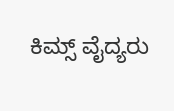ಕಿಮ್ಸ್ ವೈದ್ಯರು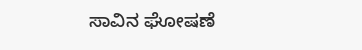ಸಾವಿನ ಘೋಷಣೆ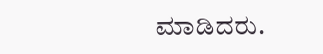ಮಾಡಿದರು.